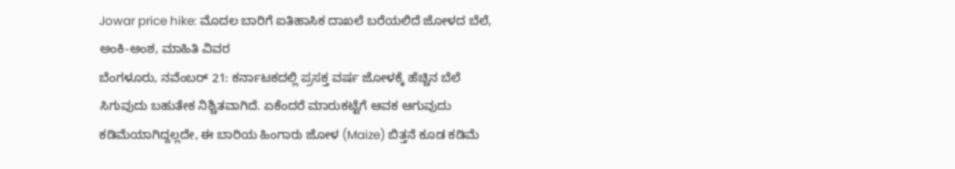Jowar price hike: ಮೊದಲ ಬಾರಿಗೆ ಐತಿಹಾಸಿಕ ದಾಖಲೆ ಬರೆಯಲಿದೆ ಜೋಳದ ಬೆಲೆ, ಅಂಕಿ-ಅಂಶ, ಮಾಹಿತಿ ವಿವರ
ಬೆಂಗಳೂರು, ನವೆಂಬರ್ 21: ಕರ್ನಾಟಕದಲ್ಲಿ ಪ್ರಸಕ್ತ ವರ್ಷ ಜೋಳಕ್ಕೆ ಹೆಚ್ಚಿನ ಬೆಲೆ ಸಿಗುವುದು ಬಹುತೇಕ ನಿಶ್ಚಿತವಾಗಿದೆ. ಏಕೆಂದರೆ ಮಾರುಕಟ್ಟೆಗೆ ಆವಕ ಆಗುವುದು ಕಡಿಮೆಯಾಗಿದ್ದಲ್ಲದೇ, ಈ ಬಾರಿಯ ಹಿಂಗಾರು ಜೋಳ (Maize) ಬಿತ್ತನೆ ಕೂಡ ಕಡಿಮೆ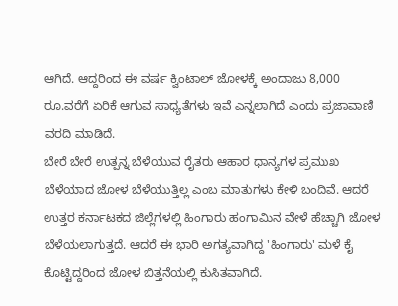ಆಗಿದೆ. ಆದ್ದರಿಂದ ಈ ವರ್ಷ ಕ್ವಿಂಟಾಲ್ ಜೋಳಕ್ಕೆ ಅಂದಾಜು 8,000 ರೂ.ವರೆಗೆ ಏರಿಕೆ ಆಗುವ ಸಾಧ್ಯತೆಗಳು ಇವೆ ಎನ್ನಲಾಗಿದೆ ಎಂದು ಪ್ರಜಾವಾಣಿ ವರದಿ ಮಾಡಿದೆ.
ಬೇರೆ ಬೇರೆ ಉತ್ಪನ್ನ ಬೆಳೆಯುವ ರೈತರು ಆಹಾರ ಧಾನ್ಯಗಳ ಪ್ರಮುಖ ಬೆಳೆಯಾದ ಜೋಳ ಬೆಳೆಯುತ್ತಿಲ್ಲ ಎಂಬ ಮಾತುಗಳು ಕೇಳಿ ಬಂದಿವೆ. ಆದರೆ ಉತ್ತರ ಕರ್ನಾಟಕದ ಜಿಲ್ಲೆಗಳಲ್ಲಿ ಹಿಂಗಾರು ಹಂಗಾಮಿನ ವೇಳೆ ಹೆಚ್ಚಾಗಿ ಜೋಳ ಬೆಳೆಯಲಾಗುತ್ತದೆ. ಆದರೆ ಈ ಭಾರಿ ಅಗತ್ಯವಾಗಿದ್ದ 'ಹಿಂಗಾರು' ಮಳೆ ಕೈ ಕೊಟ್ಟಿದ್ದರಿಂದ ಜೋಳ ಬಿತ್ತನೆಯಲ್ಲಿ ಕುಸಿತವಾಗಿದೆ.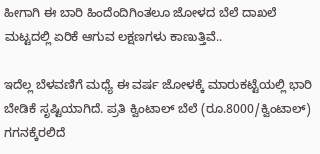ಹೀಗಾಗಿ ಈ ಬಾರಿ ಹಿಂದೆಂದಿಗಿಂತಲೂ ಜೋಳದ ಬೆಲೆ ದಾಖಲೆ ಮಟ್ಟದಲ್ಲಿ ಏರಿಕೆ ಆಗುವ ಲಕ್ಷಣಗಳು ಕಾಣುತ್ತಿವೆ..

ಇದೆಲ್ಲ ಬೆಳವಣಿಗೆ ಮಧ್ಯೆ ಈ ವರ್ಷ ಜೋಳಕ್ಕೆ ಮಾರುಕಟ್ಟೆಯಲ್ಲಿ ಭಾರಿ ಬೇಡಿಕೆ ಸೃಷ್ಟಿಯಾಗಿದೆ. ಪ್ರತಿ ಕ್ವಿಂಟಾಲ್ ಬೆಲೆ (ರೂ.8000/ಕ್ವಿಂಟಾಲ್) ಗಗನಕ್ಕೆರಲಿದೆ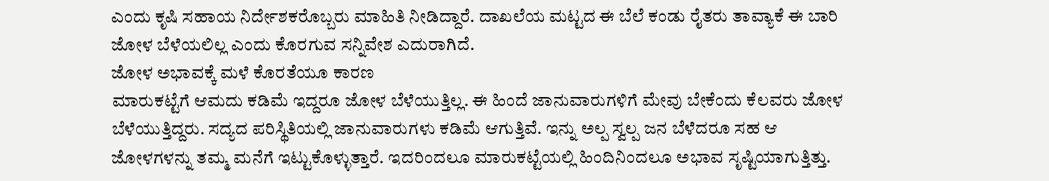ಎಂದು ಕೃಷಿ ಸಹಾಯ ನಿರ್ದೇಶಕರೊಬ್ಬರು ಮಾಹಿತಿ ನೀಡಿದ್ದಾರೆ. ದಾಖಲೆಯ ಮಟ್ಟದ ಈ ಬೆಲೆ ಕಂಡು ರೈತರು ತಾವ್ಯಾಕೆ ಈ ಬಾರಿ ಜೋಳ ಬೆಳೆಯಲಿಲ್ಲ ಎಂದು ಕೊರಗುವ ಸನ್ನಿವೇಶ ಎದುರಾಗಿದೆ.
ಜೋಳ ಅಭಾವಕ್ಕೆ ಮಳೆ ಕೊರತೆಯೂ ಕಾರಣ
ಮಾರುಕಟ್ಟೆಗೆ ಆಮದು ಕಡಿಮೆ ಇದ್ದರೂ ಜೋಳ ಬೆಳೆಯುತ್ತಿಲ್ಲ. ಈ ಹಿಂದೆ ಜಾನುವಾರುಗಳಿಗೆ ಮೇವು ಬೇಕೆಂದು ಕೆಲವರು ಜೋಳ ಬೆಳೆಯುತ್ತಿದ್ದರು. ಸದ್ಯದ ಪರಿಸ್ಥಿತಿಯಲ್ಲಿ ಜಾನುವಾರುಗಳು ಕಡಿಮೆ ಆಗುತ್ತಿವೆ. ಇನ್ನು ಅಲ್ಪ ಸ್ವಲ್ಪ ಜನ ಬೆಳೆದರೂ ಸಹ ಆ ಜೋಳಗಳನ್ನು ತಮ್ಮ ಮನೆಗೆ ಇಟ್ಟುಕೊಳ್ಳುತ್ತಾರೆ. ಇದರಿಂದಲೂ ಮಾರುಕಟ್ಟೆಯಲ್ಲಿ ಹಿಂದಿನಿಂದಲೂ ಅಭಾವ ಸೃಷ್ಟಿಯಾಗುತ್ತಿತ್ತು.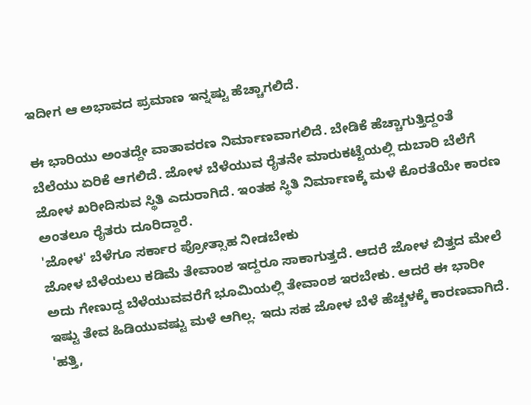ಇದೀಗ ಆ ಅಭಾವದ ಪ್ರಮಾಣ ಇನ್ನಷ್ಟು ಹೆಚ್ಚಾಗಲಿದೆ.

ಈ ಭಾರಿಯು ಅಂತದ್ದೇ ವಾತಾವರಣ ನಿರ್ಮಾಣವಾಗಲಿದೆ. ಬೇಡಿಕೆ ಹೆಚ್ಚಾಗುತ್ತಿದ್ದಂತೆ ಬೆಲೆಯು ಏರಿಕೆ ಆಗಲಿದೆ. ಜೋಳ ಬೆಳೆಯುವ ರೈತನೇ ಮಾರುಕಟ್ಟೆಯಲ್ಲಿ ದುಬಾರಿ ಬೆಲೆಗೆ ಜೋಳ ಖರೀದಿಸುವ ಸ್ಥಿತಿ ಎದುರಾಗಿದೆ. ಇಂತಹ ಸ್ಥಿತಿ ನಿರ್ಮಾಣಕ್ಕೆ ಮಳೆ ಕೊರತೆಯೇ ಕಾರಣ ಅಂತಲೂ ರೈತರು ದೂರಿದ್ದಾರೆ.
'ಜೋಳ' ಬೆಳೆಗೂ ಸರ್ಕಾರ ಪ್ರೋತ್ಸಾಹ ನೀಡಬೇಕು
ಜೋಳ ಬೆಳೆಯಲು ಕಡಿಮೆ ತೇವಾಂಶ ಇದ್ದರೂ ಸಾಕಾಗುತ್ತದೆ. ಆದರೆ ಜೋಳ ಬಿತ್ತದ ಮೇಲೆ ಅದು ಗೇಣುದ್ದ ಬೆಳೆಯುವವರೆಗೆ ಭೂಮಿಯಲ್ಲಿ ತೇವಾಂಶ ಇರಬೇಕು. ಆದರೆ ಈ ಭಾರೀ ಇಷ್ಟು ತೇವ ಹಿಡಿಯುವಷ್ಟು ಮಳೆ ಆಗಿಲ್ಲ. ಇದು ಸಹ ಜೋಳ ಬೆಳೆ ಹೆಚ್ಚಳಕ್ಕೆ ಕಾರಣವಾಗಿದೆ.
'ಹತ್ತಿ,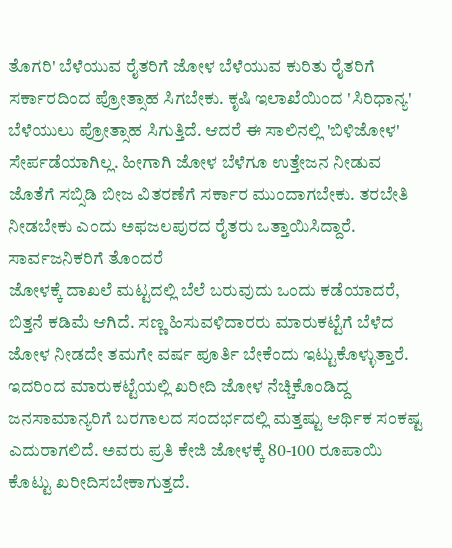ತೊಗರಿ' ಬೆಳೆಯುವ ರೈತರಿಗೆ ಜೋಳ ಬೆಳೆಯುವ ಕುರಿತು ರೈತರಿಗೆ ಸರ್ಕಾರದಿಂದ ಪ್ರೋತ್ಸಾಹ ಸಿಗಬೇಕು. ಕೃಷಿ ಇಲಾಖೆಯಿಂದ 'ಸಿರಿಧಾನ್ಯ' ಬೆಳೆಯುಲು ಪ್ರೋತ್ಸಾಹ ಸಿಗುತ್ತಿದೆ. ಆದರೆ ಈ ಸಾಲಿನಲ್ಲಿ 'ಬಿಳಿಜೋಳ' ಸೇರ್ಪಡೆಯಾಗಿಲ್ಲ. ಹೀಗಾಗಿ ಜೋಳ ಬೆಳೆಗೂ ಉತ್ತೇಜನ ನೀಡುವ ಜೊತೆಗೆ ಸಬ್ಸಿಡಿ ಬೀಜ ವಿತರಣೆಗೆ ಸರ್ಕಾರ ಮುಂದಾಗಬೇಕು. ತರಬೇತಿ ನೀಡಬೇಕು ಎಂದು ಅಫಜಲಪುರದ ರೈತರು ಒತ್ತಾಯಿಸಿದ್ದಾರೆ.
ಸಾರ್ವಜನಿಕರಿಗೆ ತೊಂದರೆ
ಜೋಳಕ್ಕೆ ದಾಖಲೆ ಮಟ್ಟದಲ್ಲಿ ಬೆಲೆ ಬರುವುದು ಒಂದು ಕಡೆಯಾದರೆ, ಬಿತ್ತನೆ ಕಡಿಮೆ ಆಗಿದೆ. ಸಣ್ಣ ಹಿಸುವಳಿದಾರರು ಮಾರುಕಟ್ಟೆಗೆ ಬೆಳೆದ ಜೋಳ ನೀಡದೇ ತಮಗೇ ವರ್ಷ ಪೂರ್ತಿ ಬೇಕೆಂದು ಇಟ್ಟುಕೊಳ್ಳುತ್ತಾರೆ. ಇದರಿಂದ ಮಾರುಕಟ್ಟೆಯಲ್ಲಿ ಖರೀದಿ ಜೋಳ ನೆಚ್ಚಿಕೊಂಡಿದ್ದ ಜನಸಾಮಾನ್ಯರಿಗೆ ಬರಗಾಲದ ಸಂದರ್ಭದಲ್ಲಿ ಮತ್ತಷ್ಟು ಆರ್ಥಿಕ ಸಂಕಷ್ಟ ಎದುರಾಗಲಿದೆ. ಅವರು ಪ್ರತಿ ಕೇಜಿ ಜೋಳಕ್ಕೆ 80-100 ರೂಪಾಯಿ ಕೊಟ್ಟು ಖರೀದಿಸಬೇಕಾಗುತ್ತದೆ.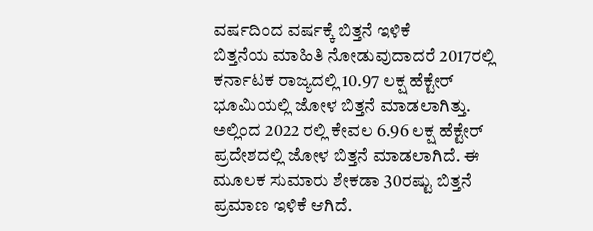ವರ್ಷದಿಂದ ವರ್ಷಕ್ಕೆ ಬಿತ್ತನೆ ಇಳಿಕೆ
ಬಿತ್ತನೆಯ ಮಾಹಿತಿ ನೋಡುವುದಾದರೆ 2017ರಲ್ಲಿ ಕರ್ನಾಟಕ ರಾಜ್ಯದಲ್ಲಿ 10.97 ಲಕ್ಷ ಹೆಕ್ಟೇರ್ ಭೂಮಿಯಲ್ಲಿ ಜೋಳ ಬಿತ್ತನೆ ಮಾಡಲಾಗಿತ್ತು. ಅಲ್ಲಿಂದ 2022 ರಲ್ಲಿ ಕೇವಲ 6.96 ಲಕ್ಷ ಹೆಕ್ಟೇರ್ ಪ್ರದೇಶದಲ್ಲಿ ಜೋಳ ಬಿತ್ತನೆ ಮಾಡಲಾಗಿದೆ. ಈ ಮೂಲಕ ಸುಮಾರು ಶೇಕಡಾ 30ರಷ್ಟು ಬಿತ್ತನೆ ಪ್ರಮಾಣ ಇಳಿಕೆ ಆಗಿದೆ.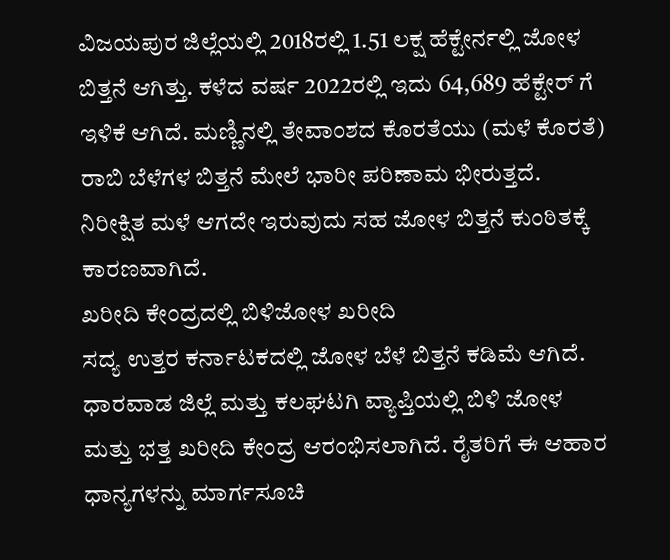ವಿಜಯಪುರ ಜಿಲ್ಲೆಯಲ್ಲಿ 2018ರಲ್ಲಿ 1.51 ಲಕ್ಷ ಹೆಕ್ಟೇರ್ನಲ್ಲಿ ಜೋಳ ಬಿತ್ತನೆ ಆಗಿತ್ತು. ಕಳೆದ ವರ್ಷ 2022ರಲ್ಲಿ ಇದು 64,689 ಹೆಕ್ಟೇರ್ ಗೆ ಇಳಿಕೆ ಆಗಿದೆ. ಮಣ್ಣಿನಲ್ಲಿ ತೇವಾಂಶದ ಕೊರತೆಯು (ಮಳೆ ಕೊರತೆ) ರಾಬಿ ಬೆಳೆಗಳ ಬಿತ್ತನೆ ಮೇಲೆ ಭಾರೀ ಪರಿಣಾಮ ಭೀರುತ್ತದೆ. ನಿರೀಕ್ಷಿತ ಮಳೆ ಆಗದೇ ಇರುವುದು ಸಹ ಜೋಳ ಬಿತ್ತನೆ ಕುಂಠಿತಕ್ಕೆ ಕಾರಣವಾಗಿದೆ.
ಖರೀದಿ ಕೇಂದ್ರದಲ್ಲಿ ಬಿಳಿಜೋಳ ಖರೀದಿ
ಸದ್ಯ ಉತ್ತರ ಕರ್ನಾಟಕದಲ್ಲಿ ಜೋಳ ಬೆಳೆ ಬಿತ್ತನೆ ಕಡಿಮೆ ಆಗಿದೆ. ಧಾರವಾಡ ಜಿಲ್ಲೆ ಮತ್ತು ಕಲಘಟಗಿ ವ್ಯಾಪ್ತಿಯಲ್ಲಿ ಬಿಳಿ ಜೋಳ ಮತ್ತು ಭತ್ತ ಖರೀದಿ ಕೇಂದ್ರ ಆರಂಭಿಸಲಾಗಿದೆ. ರೈತರಿಗೆ ಈ ಆಹಾರ ಧಾನ್ಯಗಳನ್ನು ಮಾರ್ಗಸೂಚಿ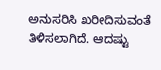ಅನುಸರಿಸಿ ಖರೀದಿಸುವಂತೆ ತಿಳಿಸಲಾಗಿದೆ. ಆದಷ್ಟು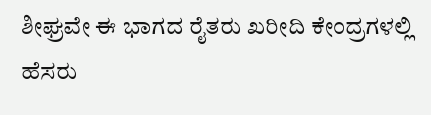ಶೀಘ್ರವೇ ಈ ಭಾಗದ ರೈತರು ಖರೀದಿ ಕೇಂದ್ರಗಳಲ್ಲಿ ಹೆಸರು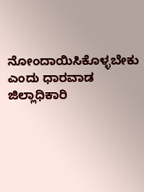ನೋಂದಾಯಿಸಿಕೊಳ್ಳಬೇಕು ಎಂದು ಧಾರವಾಡ ಜಿಲ್ಲಾಧಿಕಾರಿ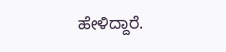ಹೇಳಿದ್ದಾರೆ.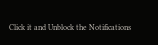Click it and Unblock the Notifications